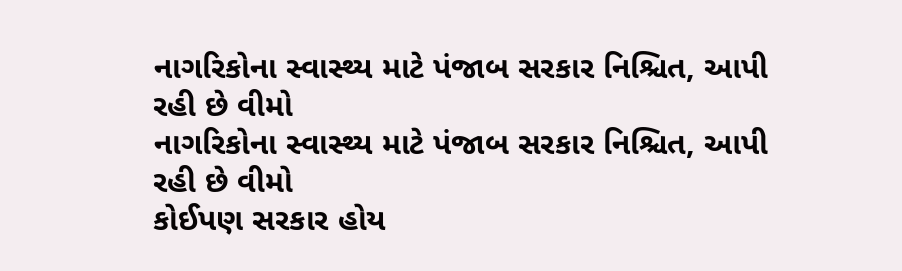નાગરિકોના સ્વાસ્થ્ય માટે પંજાબ સરકાર નિશ્ચિત, આપી રહી છે વીમો
નાગરિકોના સ્વાસ્થ્ય માટે પંજાબ સરકાર નિશ્ચિત, આપી રહી છે વીમો
કોઈપણ સરકાર હોય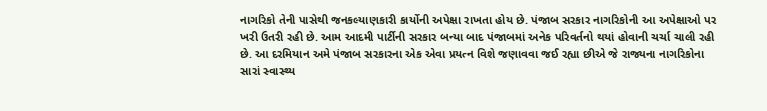નાગરિકો તેની પાસેથી જનકલ્યાણકારી કાર્યોની અપેક્ષા રાખતા હોય છે. પંજાબ સરકાર નાગરિકોની આ અપેક્ષાઓ પર ખરી ઉતરી રહી છે. આમ આદમી પાર્ટીની સરકાર બન્યા બાદ પંજાબમાં અનેક પરિવર્તનો થયાં હોવાની ચર્ચા ચાલી રહી છે. આ દરમિયાન અમે પંજાબ સરકારના એક એવા પ્રયત્ન વિશે જણાવવા જઈ રહ્યા છીએ જે રાજ્યના નાગરિકોના સારાં સ્વાસ્થ્ય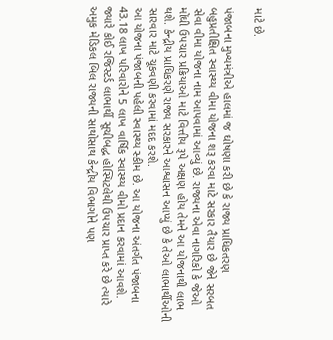માટે છે.

પંજાબના મુખ્યમંત્રીએ હાલમાં જ ઘોષણા કરી છે કે રાજ્ય પ્રાધિકતરણ બહુપ્રતીક્ષિત સ્વાસ્થ્ય વીમા યોજના શરૂ કરવા માટે સરકાર તૈયાર છે જેને સરબત સેવા વીમા યોજના નામ આપવામાં આવ્યું છે. રાજ્યના એવા નાગરિકો કે જેઓ મોંઘી ઉપચાર પ્રક્રિયાઓ માટે વિત્તીય રૂપે અક્ષણ હોય તેમને આ યોજનાથી લાભ થશે. કેન્દ્રીય પ્રાધિકરણે રાજ્ય સરકારને આશ્વાસન આપ્યું છે કે તેઓ લાભાર્થીઓની સારવાર માટે ચૂકવણી કરવામાં મદદ કરશે.
આ યોજના પંજાબની પહેલી સ્વાસ્થ્ય સ્કીમ છે. આ યોજના અંતર્ગત પંજાબના 43.18 લાખ પરિવારોને 5 લાખ વાર્ષિક સ્વાસ્થ્ય વીમો પ્રદાન કરવામાં આવશે. જ્યારે કોઈ રજિસ્ટર્ડ લાભાર્થી સૂચીબદ્ધ હોસ્પિટલેથી ઉપચાર પ્રાપ્ત કરે છે ત્યારે અમુક મેડિકલ બિલ રાજ્યની સાથોસાથ કેન્દ્રીય વિભાગોને પણ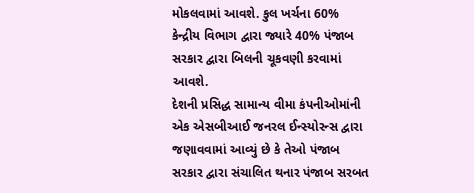મોકલવામાં આવશે. કુલ ખર્ચના 60% કેન્દ્રીય વિભાગ દ્વારા જ્યારે 40% પંજાબ સરકાર દ્વારા બિલની ચૂકવણી કરવામાં આવશે.
દેશની પ્રસિદ્ધ સામાન્ય વીમા કંપનીઓમાંની એક એસબીઆઈ જનરલ ઈન્સ્યોરન્સ દ્વારા જણાવવામાં આવ્યું છે કે તેઓ પંજાબ સરકાર દ્વારા સંચાલિત થનાર પંજાબ સરબત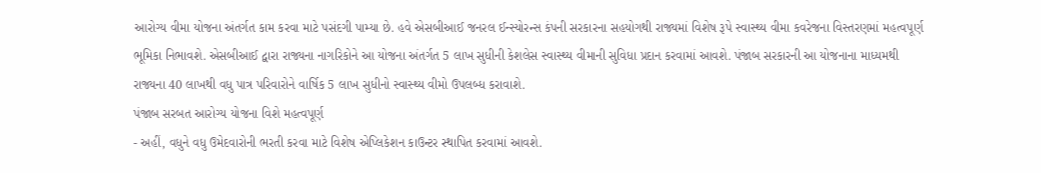આરોગ્ય વીમા યોજના અંતર્ગત કામ કરવા માટે પસંદગી પામ્યા છે. હવે એસબીઆઈ જનરલ ઈન્સ્યોરન્સ કંપની સરકારના સહયોગથી રાજ્યમાં વિશેષ રૂપે સ્વાસ્થ્ય વીમા કવરેજના વિસ્તરણમાં મહત્વપૂર્ણ ભૂમિકા નિભાવશે. એસબીઆઈ દ્વારા રાજ્યના નાગરિકોને આ યોજના અંતર્ગત 5 લાખ સુધીની કેશલેસ સ્વાસ્થ્ય વીમાની સુવિધા પ્રદાન કરવામાં આવશે. પંજાબ સરકારની આ યોજનાના માધ્યમથી રાજ્યના 40 લાખથી વધુ પાત્ર પરિવારોને વાર્ષિક 5 લાખ સુધીનો સ્વાસ્થ્ય વીમો ઉપલબ્ધ કરાવાશે.
પંજાબ સરબત આરોગ્ય યોજના વિશે મહત્વપૂર્ણ
- અહીં, વધુને વધુ ઉમેદવારોની ભરતી કરવા માટે વિશેષ એપ્લિકેશન કાઉન્ટર સ્થાપિત કરવામાં આવશે.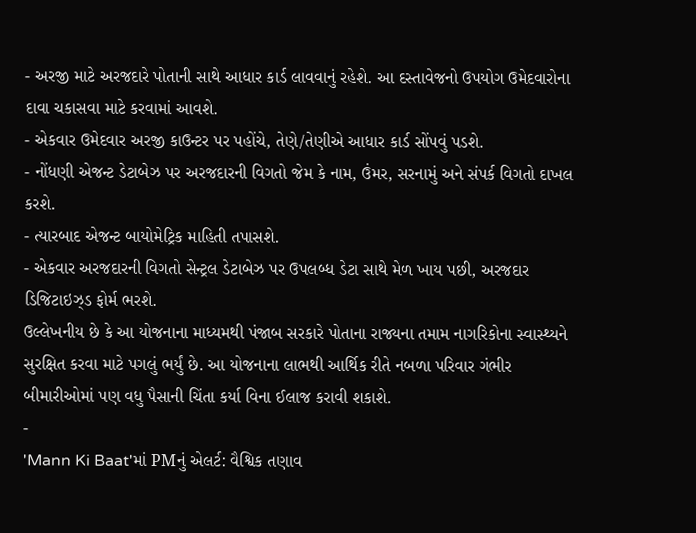- અરજી માટે અરજદારે પોતાની સાથે આધાર કાર્ડ લાવવાનું રહેશે. આ દસ્તાવેજનો ઉપયોગ ઉમેદવારોના દાવા ચકાસવા માટે કરવામાં આવશે.
- એકવાર ઉમેદવાર અરજી કાઉન્ટર પર પહોંચે, તેણે/તેણીએ આધાર કાર્ડ સોંપવું પડશે.
- નોંધણી એજન્ટ ડેટાબેઝ પર અરજદારની વિગતો જેમ કે નામ, ઉંમર, સરનામું અને સંપર્ક વિગતો દાખલ કરશે.
- ત્યારબાદ એજન્ટ બાયોમેટ્રિક માહિતી તપાસશે.
- એકવાર અરજદારની વિગતો સેન્ટ્રલ ડેટાબેઝ પર ઉપલબ્ધ ડેટા સાથે મેળ ખાય પછી, અરજદાર ડિજિટાઇઝ્ડ ફોર્મ ભરશે.
ઉલ્લેખનીય છે કે આ યોજનાના માધ્યમથી પંજાબ સરકારે પોતાના રાજ્યના તમામ નાગરિકોના સ્વાસ્થ્યને સુરક્ષિત કરવા માટે પગલું ભર્યું છે. આ યોજનાના લાભથી આર્થિક રીતે નબળા પરિવાર ગંભીર બીમારીઓમાં પણ વધુ પૈસાની ચિંતા કર્યા વિના ઈલાજ કરાવી શકાશે.
-
'Mann Ki Baat'માં PMનું એલર્ટ: વૈશ્વિક તણાવ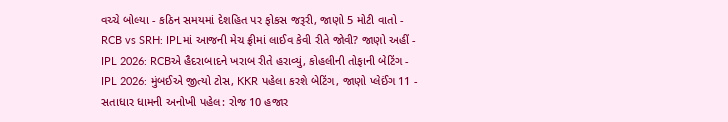વચ્ચે બોલ્યા - કઠિન સમયમાં દેશહિત પર ફોકસ જરૂરી, જાણો 5 મોટી વાતો -
RCB vs SRH: IPLમાં આજની મેચ ફ્રીમાં લાઈવ કેવી રીતે જોવી? જાણો અહીં -
IPL 2026: RCBએ હૈદરાબાદને ખરાબ રીતે હરાવ્યું, કોહલીની તોફાની બેટિંગ -
IPL 2026: મુંબઈએ જીત્યો ટોસ, KKR પહેલા કરશે બેટિંગ, જાણો પ્લેઈંગ 11 -
સતાધાર ધામની અનોખી પહેલ: રોજ 10 હજાર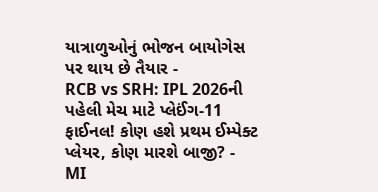યાત્રાળુઓનું ભોજન બાયોગેસ પર થાય છે તૈયાર -
RCB vs SRH: IPL 2026ની પહેલી મેચ માટે પ્લેઈંગ-11 ફાઈનલ! કોણ હશે પ્રથમ ઈમ્પેક્ટ પ્લેયર, કોણ મારશે બાજી? -
MI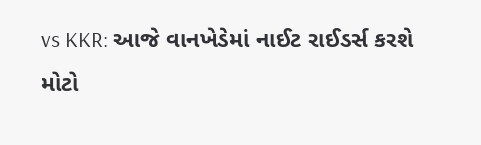vs KKR: આજે વાનખેડેમાં નાઈટ રાઈડર્સ કરશે મોટો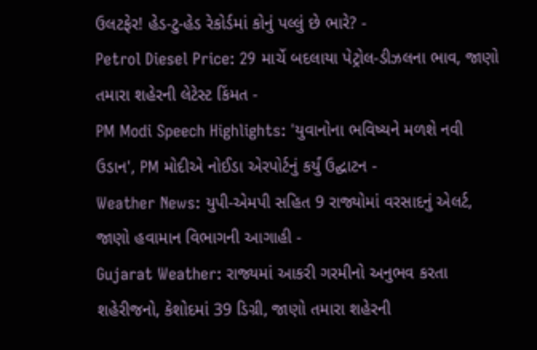ઉલટફેર! હેડ-ટુ-હેડ રેકોર્ડમાં કોનું પલ્લું છે ભારે? -
Petrol Diesel Price: 29 માર્ચે બદલાયા પેટ્રોલ-ડીઝલના ભાવ, જાણો તમારા શહેરની લેટેસ્ટ કિંમત -
PM Modi Speech Highlights: 'યુવાનોના ભવિષ્યને મળશે નવી ઉડાન', PM મોદીએ નોઈડા એરપોર્ટનું કર્યું ઉદ્ઘાટન -
Weather News: યુપી-એમપી સહિત 9 રાજ્યોમાં વરસાદનું એલર્ટ, જાણો હવામાન વિભાગની આગાહી -
Gujarat Weather: રાજ્યમાં આકરી ગરમીનો અનુભવ કરતા શહેરીજનો, કેશોદમાં 39 ડિગ્રી, જાણો તમારા શહેરની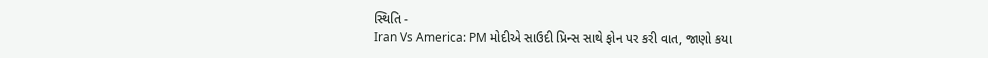સ્થિતિ -
Iran Vs America: PM મોદીએ સાઉદી પ્રિન્સ સાથે ફોન પર કરી વાત, જાણો કયા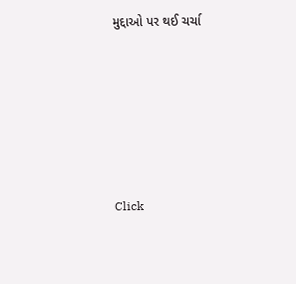મુદ્દાઓ પર થઈ ચર્ચા






Click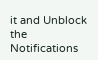it and Unblock the Notifications